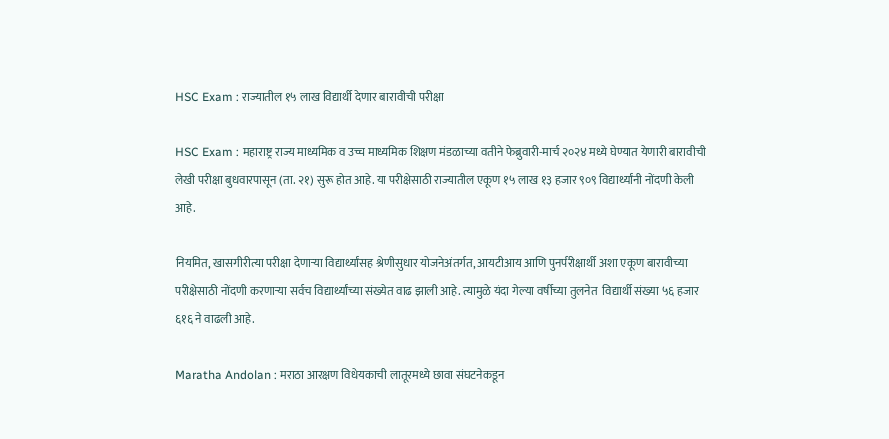HSC Exam : राज्यातील १५ लाख विद्यार्थी देणार बारावीची परीक्षा

HSC Exam : महाराष्ट्र राज्य माध्यमिक व उच्च माध्यमिक शिक्षण मंडळाच्या वतीने फेब्रुवारी-मार्च २०२४ मध्ये घेण्यात येणारी बारावीची लेखी परीक्षा बुधवारपासून (ता. २१) सुरू होत आहे. या परीक्षेसाठी राज्यातील एकूण १५ लाख १३ हजार ९०९ विद्यार्थ्यांनी नोंदणी केली आहे.

नियमित, खासगीरीत्या परीक्षा देणाऱ्या विद्यार्थ्यांसह श्रेणीसुधार योजनेअंतर्गत, आयटीआय आणि पुनर्परीक्षार्थी अशा एकूण बारावीच्या परीक्षेसाठी नोंदणी करणाऱ्या सर्वच विद्यार्थ्यांच्या संख्येत वाढ झाली आहे. त्यामुळे यंदा गेल्या वर्षीच्या तुलनेत  विद्यार्थी संख्या ५६ हजार ६१६ ने वाढली आहे.

Maratha Andolan : मराठा आरक्षण विधेयकाची लातूरमध्ये छावा संघटनेकडून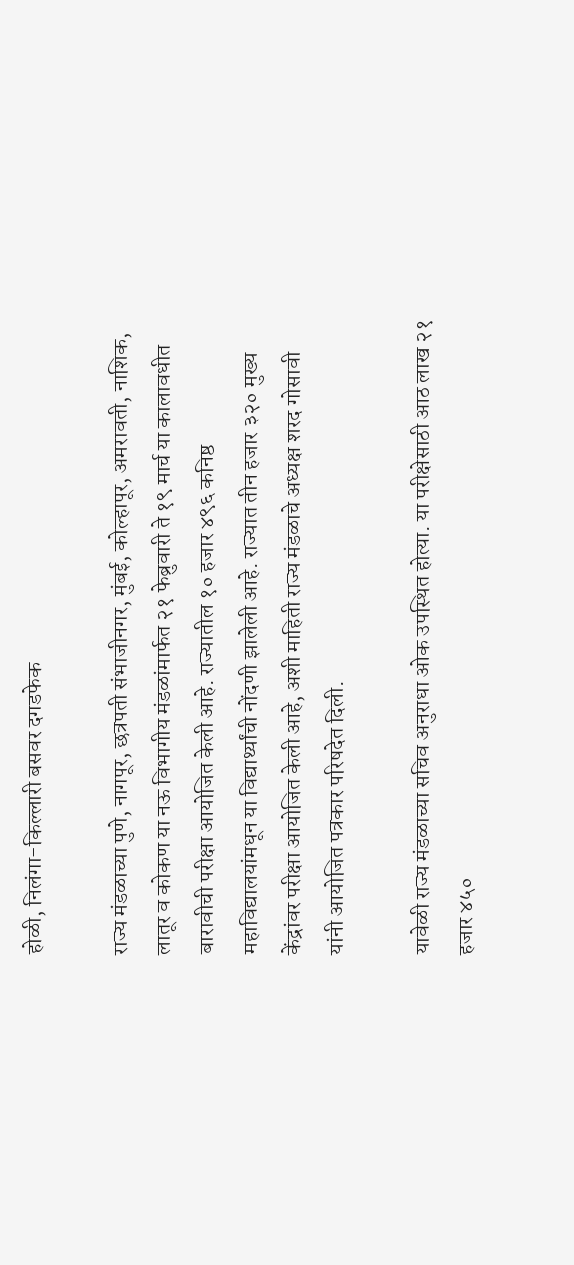होळी, निलंगा-किल्लारी बसवर दगडफेक

राज्य मंडळाच्या पुणे, नागपूर, छत्रपती संभाजीनगर, मुंबई, कोल्हापूर, अमरावती, नाशिक, लातूर व कोकण या नऊ विभागीय मंडळांमार्फत २१ फेब्रुवारी ते १९ मार्च या कालावधीत बारावीची परीक्षा आयोजित केली आहे. राज्यातील १० हजार ४९६ कनिष्ठ महाविद्यालयांमधून या विद्यार्थ्यांची नोंदणी झालेली आहे. राज्यात तीन हजार ३२० मुख्य केंद्रांवर परीक्षा आयोजित केली आहे, अशी माहिती राज्य मंडळाचे अध्यक्ष शरद गोसावी यांनी आयोजित पत्रकार परिषदेत दिली.

यावेळी राज्य मंडळाच्या सचिव अनुराधा ओक उपस्थित होत्या. या परीक्षेसाठी आठ लाख २१ हजार ४५०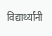विद्यार्थ्यांनी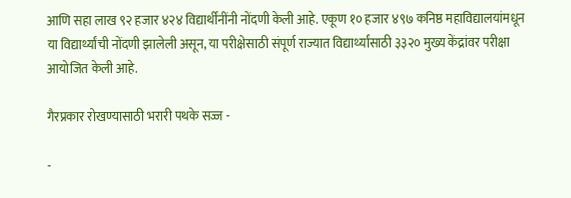आणि सहा लाख ९२ हजार ४२४ विद्यार्थींनींनी नोंदणी केली आहे. एकूण १० हजार ४९७ कनिष्ठ महाविद्यालयांमधून या विद्यार्थ्यांची नोंदणी झालेली असून, या परीक्षेसाठी संपूर्ण राज्यात विद्यार्थ्यांसाठी ३३२० मुख्य केंद्रांवर परीक्षा आयोजित केली आहे.

गैरप्रकार रोखण्यासाठी भरारी पथके सज्ज -

-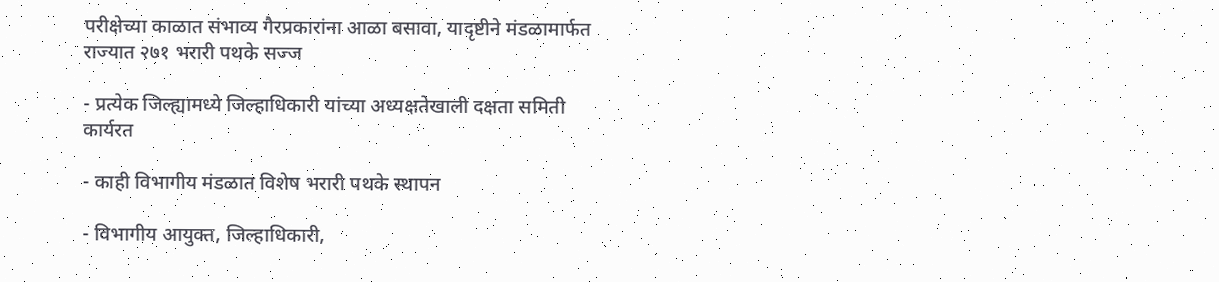परीक्षेच्या काळात संभाव्य गैरप्रकारांना आळा बसावा, यादृष्टीने मंडळामार्फत राज्यात २७१ भरारी पथके सज्ज

- प्रत्येक जिल्ह्यामध्ये जिल्हाधिकारी यांच्या अध्यक्षतेखाली दक्षता समिती कार्यरत

- काही विभागीय मंडळात विशेष भरारी पथके स्थापन

- विभागीय आयुक्त, जिल्हाधिकारी,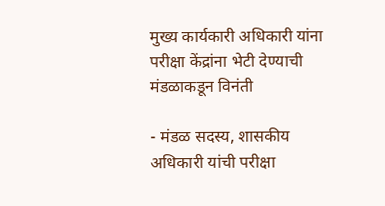मुख्य कार्यकारी अधिकारी यांना परीक्षा केंद्रांना भेटी देण्याची मंडळाकडून विनंती

- मंडळ सदस्य, शासकीय अधिकारी यांची परीक्षा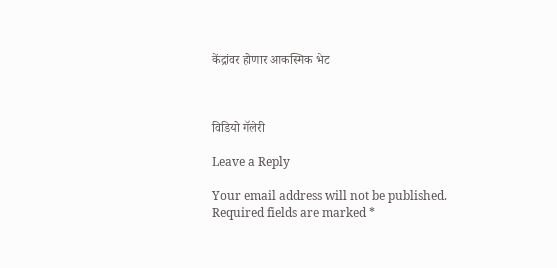केंद्रांवर होणार आकस्मिक भेट



विडियो गॅलेरी

Leave a Reply

Your email address will not be published. Required fields are marked *